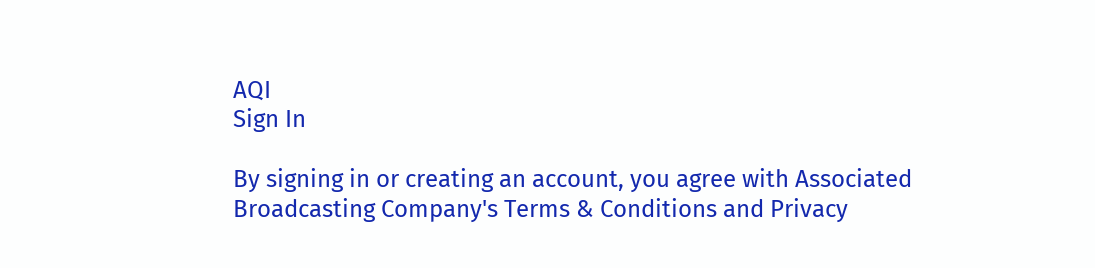AQI
Sign In

By signing in or creating an account, you agree with Associated Broadcasting Company's Terms & Conditions and Privacy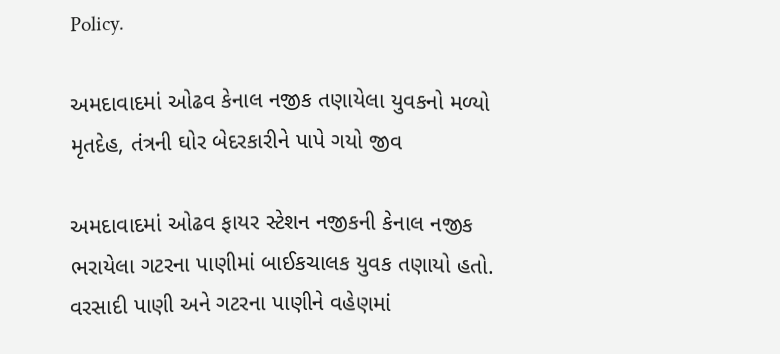Policy.

અમદાવાદમાં ઓઢવ કેનાલ નજીક તણાયેલા યુવકનો મળ્યો મૃતદેહ, તંત્રની ઘોર બેદરકારીને પાપે ગયો જીવ

અમદાવાદમાં ઓઢવ ફાયર સ્ટેશન નજીકની કેનાલ નજીક ભરાયેલા ગટરના પાણીમાં બાઈકચાલક યુવક તણાયો હતો. વરસાદી પાણી અને ગટરના પાણીને વહેણમાં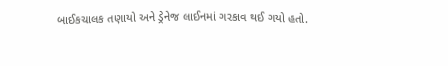બાઈકચાલક તણાયો અને ડ્રેનેજ લાઈનમાં ગરકાવ થઈ ગયો હતો.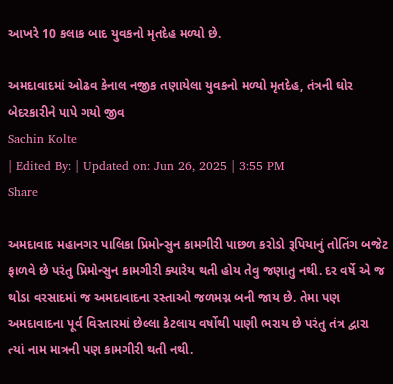આખરે 10 કલાક બાદ યુવકનો મૃતદેહ મળ્યો છે.

અમદાવાદમાં ઓઢવ કેનાલ નજીક તણાયેલા યુવકનો મળ્યો મૃતદેહ, તંત્રની ઘોર બેદરકારીને પાપે ગયો જીવ
Sachin Kolte
| Edited By: | Updated on: Jun 26, 2025 | 3:55 PM
Share

અમદાવાદ મહાનગર પાલિકા પ્રિમોન્સુન કામગીરી પાછળ કરોડો રૂપિયાનું તોતિંગ બજેટ ફાળવે છે પરંતુ પ્રિમોન્સુન કામગીરી ક્યારેય થતી હોય તેવુ જણાતુ નથી. દર વર્ષે એ જ થોડા વરસાદમાં જ અમદાવાદના રસ્તાઓ જળમગ્ન બની જાય છે. તેમા પણ અમદાવાદના પૂર્વ વિસ્તારમાં છેલ્લા કેટલાય વર્ષોથી પાણી ભરાય છે પરંતુ તંત્ર દ્વારા ત્યાં નામ માત્રની પણ કામગીરી થતી નથી.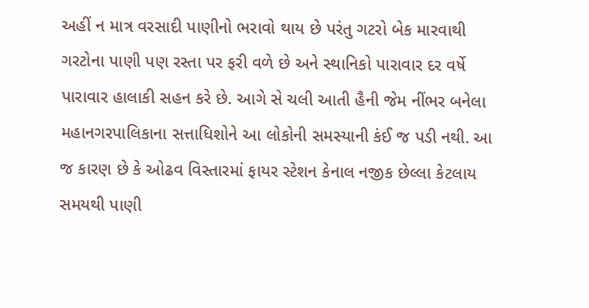અહીં ન માત્ર વરસાદી પાણીનો ભરાવો થાય છે પરંતુ ગટરો બેક મારવાથી ગરટોના પાણી પણ રસ્તા પર ફરી વળે છે અને સ્થાનિકો પારાવાર દર વર્ષે પારાવાર હાલાકી સહન કરે છે. આગે સે ચલી આતી હૈની જેમ નીંભર બનેલા મહાનગરપાલિકાના સત્તાધિશોને આ લોકોની સમસ્યાની કંઈ જ પડી નથી. આ જ કારણ છે કે ઓઢવ વિસ્તારમાં ફાયર સ્ટેશન કેનાલ નજીક છેલ્લા કેટલાય સમયથી પાણી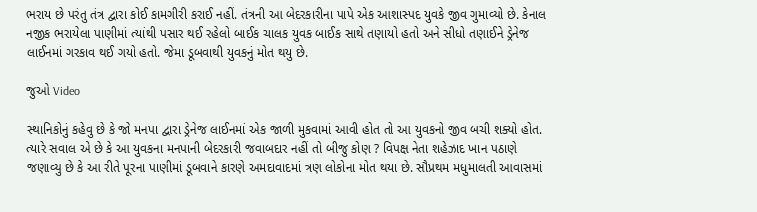ભરાય છે પરંતુ તંત્ર દ્વારા કોઈ કામગીરી કરાઈ નહીં. તંત્રની આ બેદરકારીના પાપે એક આશાસ્પદ યુવકે જીવ ગુમાવ્યો છે. કેનાલ નજીક ભરાયેલા પાણીમાં ત્યાંથી પસાર થઈ રહેલો બાઈક ચાલક યુવક બાઈક સાથે તણાયો હતો અને સીધો તણાઈને ડ્રેનેજ લાઈનમાં ગરકાવ થઈ ગયો હતો. જેમા ડૂબવાથી યુવકનું મોત થયુ છે.

જુઓ Video

સ્થાનિકોનું કહેવુ છે કે જો મનપા દ્વારા ડ્રેનેજ લાઈનમાં એક જાળી મુકવામાં આવી હોત તો આ યુવકનો જીવ બચી શક્યો હોત. ત્યારે સવાલ એ છે કે આ યુવકના મનપાની બેદરકારી જવાબદાર નહીં તો બીજુ કોણ ? વિપક્ષ નેતા શહેઝાદ ખાન પઠાણે જણાવ્યુ છે કે આ રીતે પૂરના પાણીમાં ડૂબવાને કારણે અમદાવાદમાં ત્રણ લોકોના મોત થયા છે. સૌપ્રથમ મધુમાલતી આવાસમાં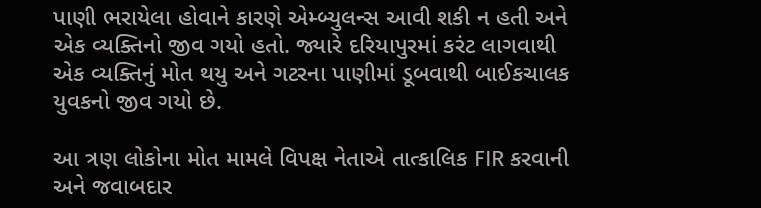પાણી ભરાયેલા હોવાને કારણે એમ્બ્યુલન્સ આવી શકી ન હતી અને એક વ્યક્તિનો જીવ ગયો હતો. જ્યારે દરિયાપુરમાં કરંટ લાગવાથી એક વ્યક્તિનું મોત થયુ અને ગટરના પાણીમાં ડૂબવાથી બાઈકચાલક યુવકનો જીવ ગયો છે.

આ ત્રણ લોકોના મોત મામલે વિપક્ષ નેતાએ તાત્કાલિક FIR કરવાની અને જવાબદાર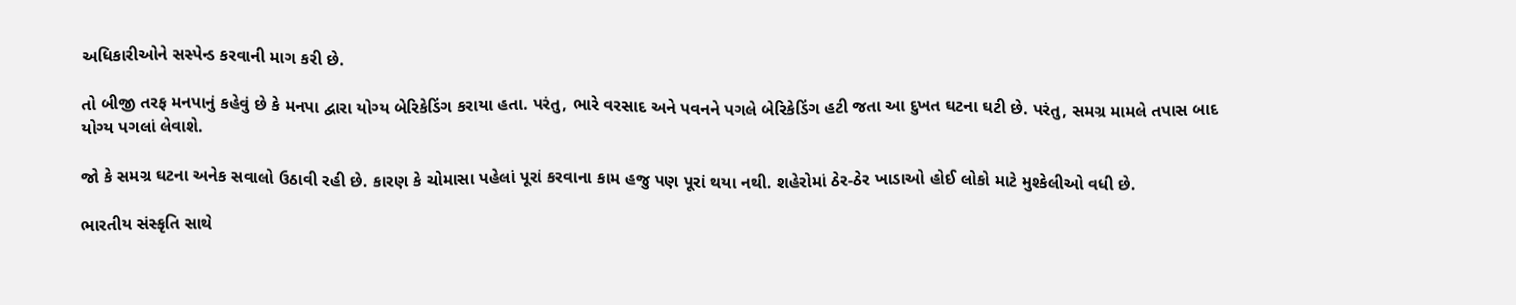અધિકારીઓને સસ્પેન્ડ કરવાની માગ કરી છે.

તો બીજી તરફ મનપાનું કહેવું છે કે મનપા દ્વારા યોગ્ય બેરિકેડિંગ કરાયા હતા. પરંતુ, ભારે વરસાદ અને પવનને પગલે બેરિકેડિંગ હટી જતા આ દુખત ઘટના ઘટી છે. પરંતુ, સમગ્ર મામલે તપાસ બાદ યોગ્ય પગલાં લેવાશે.

જો કે સમગ્ર ઘટના અનેક સવાલો ઉઠાવી રહી છે. કારણ કે ચોમાસા પહેલાં પૂરાં કરવાના કામ હજુ પણ પૂરાં થયા નથી. શહેરોમાં ઠેર-ઠેર ખાડાઓ હોઈ લોકો માટે મુશ્કેલીઓ વધી છે.

ભારતીય સંસ્કૃતિ સાથે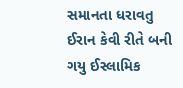સમાનતા ધરાવતુ ઈરાન કેવી રીતે બની ગયુ ઈસ્લામિક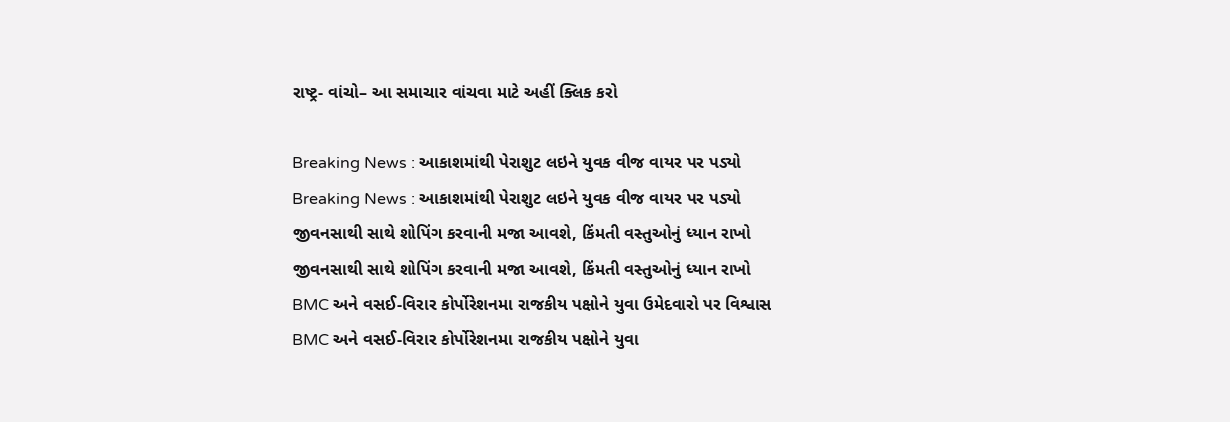રાષ્ટ્ર- વાંચો– આ સમાચાર વાંચવા માટે અહીં ક્લિક કરો

Breaking News : આકાશમાંથી પેરાશુટ લઇને યુવક વીજ વાયર પર પડ્યો
Breaking News : આકાશમાંથી પેરાશુટ લઇને યુવક વીજ વાયર પર પડ્યો
જીવનસાથી સાથે શોપિંગ કરવાની મજા આવશે, કિંમતી વસ્તુઓનું ધ્યાન રાખો
જીવનસાથી સાથે શોપિંગ કરવાની મજા આવશે, કિંમતી વસ્તુઓનું ધ્યાન રાખો
BMC અને વસઈ-વિરાર કોર્પોરેશનમા રાજકીય પક્ષોને યુવા ઉમેદવારો પર વિશ્વાસ
BMC અને વસઈ-વિરાર કોર્પોરેશનમા રાજકીય પક્ષોને યુવા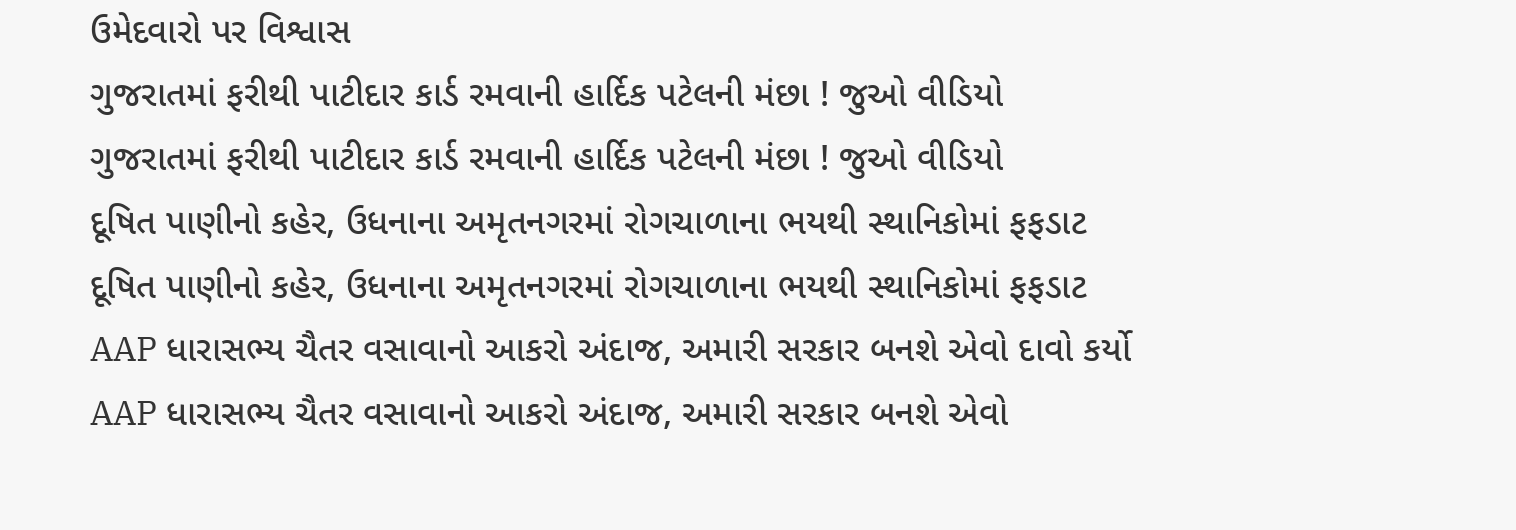ઉમેદવારો પર વિશ્વાસ
ગુજરાતમાં ફરીથી પાટીદાર કાર્ડ રમવાની હાર્દિક પટેલની મંછા ! જુઓ વીડિયો
ગુજરાતમાં ફરીથી પાટીદાર કાર્ડ રમવાની હાર્દિક પટેલની મંછા ! જુઓ વીડિયો
દૂષિત પાણીનો કહેર, ઉધનાના અમૃતનગરમાં રોગચાળાના ભયથી સ્થાનિકોમાં ફફડાટ
દૂષિત પાણીનો કહેર, ઉધનાના અમૃતનગરમાં રોગચાળાના ભયથી સ્થાનિકોમાં ફફડાટ
AAP ધારાસભ્ય ચૈતર વસાવાનો આકરો અંદાજ, અમારી સરકાર બનશે એવો દાવો કર્યો
AAP ધારાસભ્ય ચૈતર વસાવાનો આકરો અંદાજ, અમારી સરકાર બનશે એવો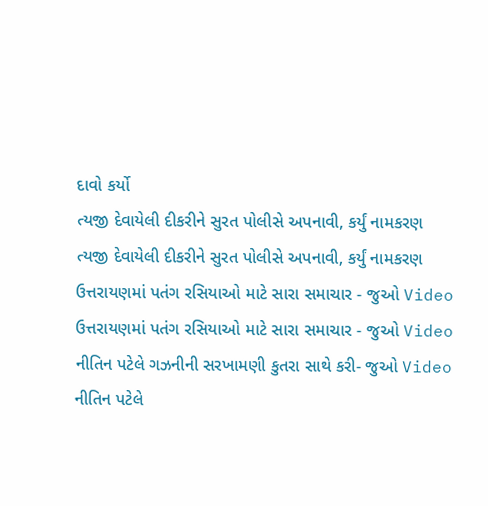દાવો કર્યો
ત્યજી દેવાયેલી દીકરીને સુરત પોલીસે અપનાવી, કર્યું નામકરણ
ત્યજી દેવાયેલી દીકરીને સુરત પોલીસે અપનાવી, કર્યું નામકરણ
ઉત્તરાયણમાં પતંગ રસિયાઓ માટે સારા સમાચાર - જુઓ Video
ઉત્તરાયણમાં પતંગ રસિયાઓ માટે સારા સમાચાર - જુઓ Video
નીતિન પટેલે ગઝનીની સરખામણી કુતરા સાથે કરી- જુઓ Video
નીતિન પટેલે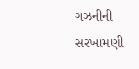ગઝનીની સરખામણી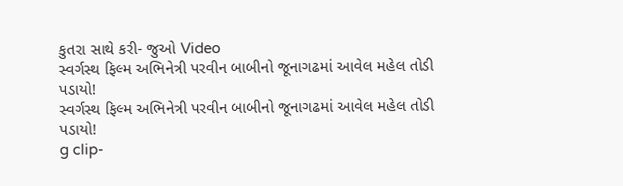કુતરા સાથે કરી- જુઓ Video
સ્વર્ગસ્થ ફિલ્મ અભિનેત્રી પરવીન બાબીનો જૂનાગઢમાં આવેલ મહેલ તોડી પડાયો!
સ્વર્ગસ્થ ફિલ્મ અભિનેત્રી પરવીન બાબીનો જૂનાગઢમાં આવેલ મહેલ તોડી પડાયો!
g clip-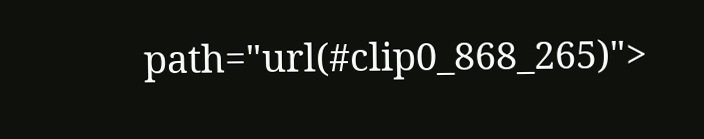path="url(#clip0_868_265)">